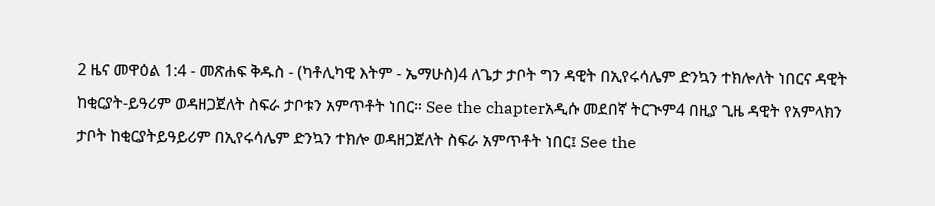2 ዜና መዋዕል 1:4 - መጽሐፍ ቅዱስ - (ካቶሊካዊ እትም - ኤማሁስ)4 ለጌታ ታቦት ግን ዳዊት በኢየሩሳሌም ድንኳን ተክሎለት ነበርና ዳዊት ከቂርያት-ይዓሪም ወዳዘጋጀለት ስፍራ ታቦቱን አምጥቶት ነበር። See the chapterአዲሱ መደበኛ ትርጒም4 በዚያ ጊዜ ዳዊት የአምላክን ታቦት ከቂርያትይዓይሪም በኢየሩሳሌም ድንኳን ተክሎ ወዳዘጋጀለት ስፍራ አምጥቶት ነበር፤ See the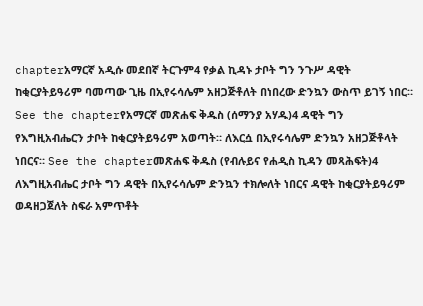chapterአማርኛ አዲሱ መደበኛ ትርጉም4 የቃል ኪዳኑ ታቦት ግን ንጉሥ ዳዊት ከቂርያትይዓሪም ባመጣው ጊዜ በኢየሩሳሌም አዘጋጅቶለት በነበረው ድንኳን ውስጥ ይገኝ ነበር። See the chapterየአማርኛ መጽሐፍ ቅዱስ (ሰማንያ አሃዱ)4 ዳዊት ግን የእግዚአብሔርን ታቦት ከቂርያትይዓሪም አወጣት። ለእርሷ በኢየሩሳሌም ድንኳን አዘጋጅቶላት ነበርና። See the chapterመጽሐፍ ቅዱስ (የብሉይና የሐዲስ ኪዳን መጻሕፍት)4 ለእግዚአብሔር ታቦት ግን ዳዊት በኢየሩሳሌም ድንኳን ተክሎለት ነበርና ዳዊት ከቂርያትይዓሪም ወዳዘጋጀለት ስፍራ አምጥቶት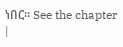ነበር። See the chapter |